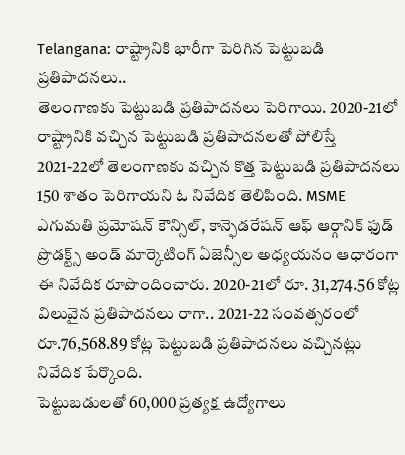Telangana: రాష్ట్రానికి భారీగా పెరిగిన పెట్టుబడి ప్రతిపాదనలు..
తెలంగాణకు పెట్టుబడి ప్రతిపాదనలు పెరిగాయి. 2020-21లో రాష్ట్రానికి వచ్చిన పెట్టుబడి ప్రతిపాదనలతో పోలిస్తే 2021-22లో తెలంగాణకు వచ్చిన కొత్త పెట్టుబడి ప్రతిపాదనలు 150 శాతం పెరిగాయని ఓ నివేదిక తెలిపింది. MSME ఎగుమతి ప్రమోషన్ కౌన్సిల్, కాన్ఫెడరేషన్ ఆఫ్ ఆర్గానిక్ ఫుడ్ ప్రొడక్ట్స్ అండ్ మార్కెటింగ్ ఏజెన్సీల అధ్యయనం ఆధారంగా ఈ నివేదిక రూపొందించారు. 2020-21లో రూ. 31,274.56 కోట్ల విలువైన ప్రతిపాదనలు రాగా.. 2021-22 సంవత్సరంలో రూ.76,568.89 కోట్ల పెట్టుబడి ప్రతిపాదనలు వచ్చినట్లు నివేదిక పేర్కొంది.
పెట్టుబడులతో 60,000 ప్రత్యక్ష ఉద్యోగాలు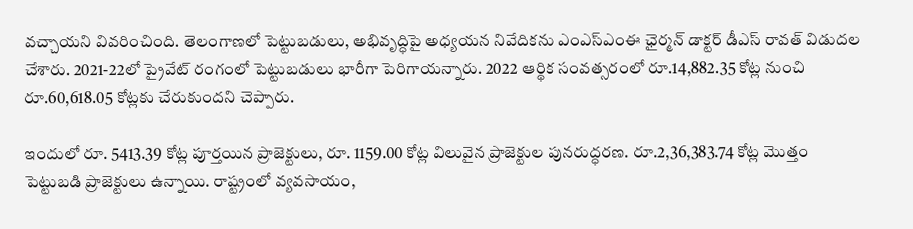వచ్చాయని వివరించింది. తెలంగాణలో పెట్టుబడులు, అభివృద్ధిపై అధ్యయన నివేదికను ఎంఎస్ఎంఈ ఛైర్మన్ డాక్టర్ డీఎస్ రావత్ విడుదల చేశారు. 2021-22లో ప్రైవేట్ రంగంలో పెట్టుబడులు భారీగా పెరిగాయన్నారు. 2022 ఆర్థిక సంవత్సరంలో రూ.14,882.35 కోట్ల నుంచి రూ.60,618.05 కోట్లకు చేరుకుందని చెప్పారు.

ఇందులో రూ. 5413.39 కోట్ల పూర్తయిన ప్రాజెక్టులు, రూ. 1159.00 కోట్ల విలువైన ప్రాజెక్టుల పునరుద్ధరణ. రూ.2,36,383.74 కోట్ల మొత్తం పెట్టుబడి ప్రాజెక్టులు ఉన్నాయి. రాష్ట్రంలో వ్యవసాయం,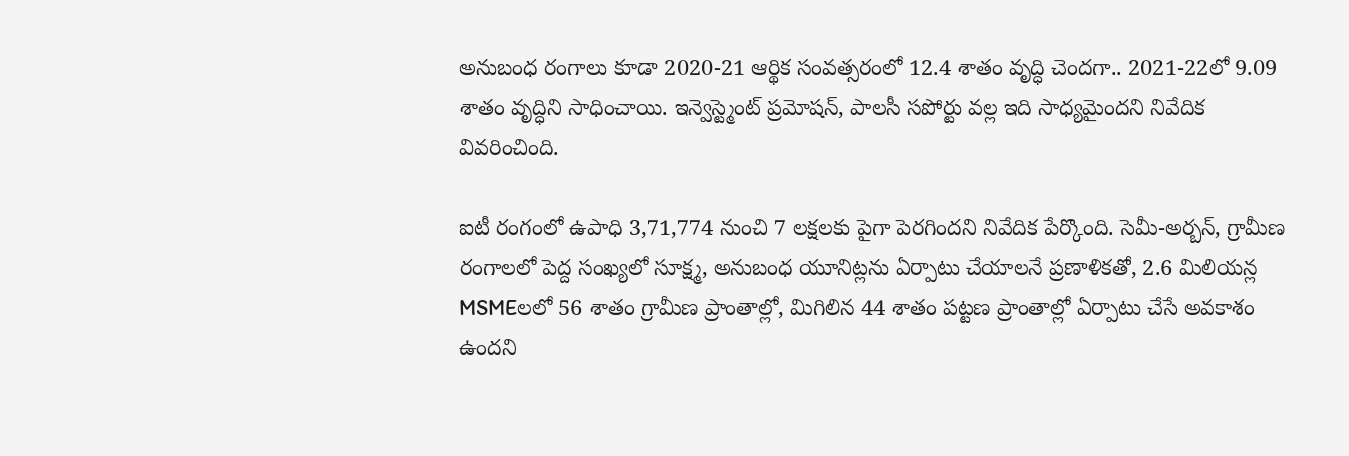అనుబంధ రంగాలు కూడా 2020-21 ఆర్థిక సంవత్సరంలో 12.4 శాతం వృద్ధి చెందగా.. 2021-22లో 9.09 శాతం వృద్ధిని సాధించాయి. ఇన్వెస్ట్మెంట్ ప్రమోషన్, పాలసీ సపోర్టు వల్ల ఇది సాధ్యమైందని నివేదిక వివరించింది.

ఐటీ రంగంలో ఉపాధి 3,71,774 నుంచి 7 లక్షలకు పైగా పెరగిందని నివేదిక పేర్కొంది. సెమీ-అర్బన్, గ్రామీణ రంగాలలో పెద్ద సంఖ్యలో సూక్ష్మ, అనుబంధ యూనిట్లను ఏర్పాటు చేయాలనే ప్రణాళికతో, 2.6 మిలియన్ల MSMEలలో 56 శాతం గ్రామీణ ప్రాంతాల్లో, మిగిలిన 44 శాతం పట్టణ ప్రాంతాల్లో ఏర్పాటు చేసే అవకాశం ఉందని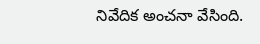నివేదిక అంచనా వేసింది.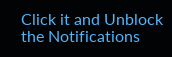Click it and Unblock the Notifications